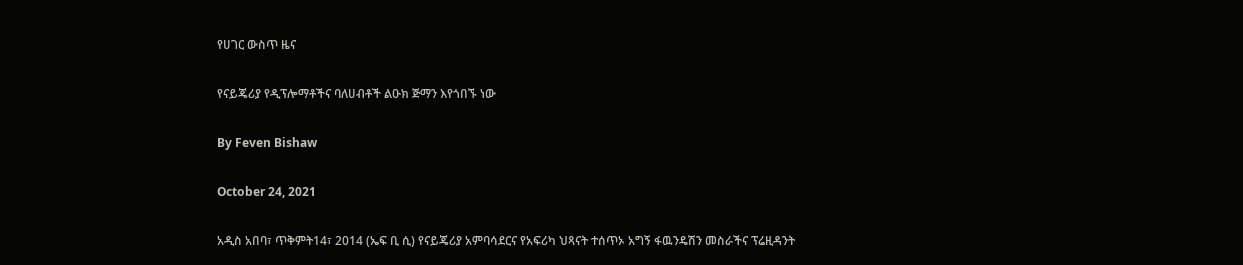የሀገር ውስጥ ዜና

የናይጄሪያ የዲፕሎማቶችና ባለሀብቶች ልዑክ ጅማን እየጎበኙ ነው

By Feven Bishaw

October 24, 2021

አዲስ አበባ፣ ጥቅምት14፣ 2014 (ኤፍ ቢ ሲ) የናይጄሪያ አምባሳደርና የአፍሪካ ህጻናት ተሰጥኦ አግኝ ፋዉንዴሽን መስራችና ፕሬዚዳንት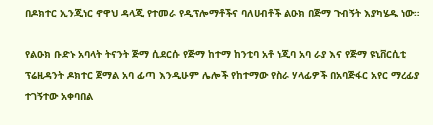በዶክተር ኢንጂነር ኖዋህ ዳላጂ የተመራ የዲፕሎማቶችና ባለሀብቶች ልዑክ በጅማ ጉብኝት እያካሄዱ ነው።

የልዑክ ቡድኑ አባላት ትናንት ጅማ ሲደርሱ የጅማ ከተማ ከንቲባ አቶ ነጂባ አባ ራያ እና የጅማ ዩኒቨርሲቲ ፕሬዚዳንት ዶክተር ጀማል አባ ፊጣ እንዲሁም ሌሎች የከተማው የስራ ሃላፊዎች በአባጅፋር አየር ማረፊያ ተገኝተው አቀባበል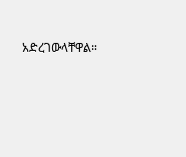አድረገውላቸዋል።